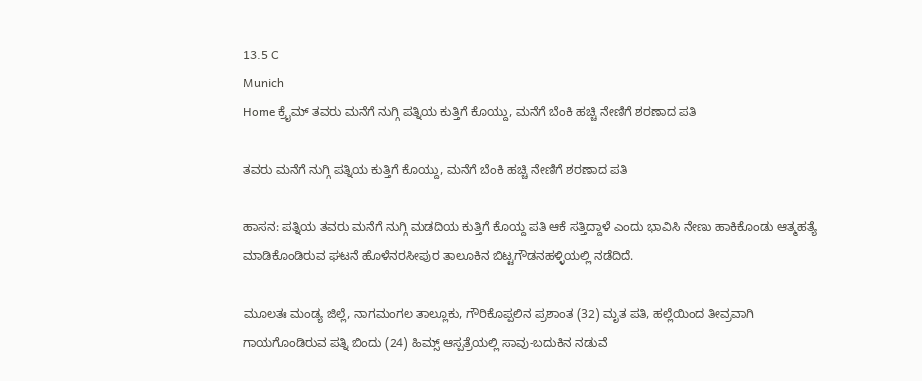13.5 C
Munich
Home ಕ್ರೈಮ್‌ ತವರು ಮನೆಗೆ ನುಗ್ಗಿ ಪತ್ನಿಯ ಕುತ್ತಿಗೆ ಕೊಯ್ದು, ಮನೆಗೆ ಬೆಂಕಿ ಹಚ್ಚಿ ನೇಣಿಗೆ ಶರಣಾದ ಪತಿ

ತವರು ಮನೆಗೆ ನುಗ್ಗಿ ಪತ್ನಿಯ ಕುತ್ತಿಗೆ ಕೊಯ್ದು, ಮನೆಗೆ ಬೆಂಕಿ ಹಚ್ಚಿ ನೇಣಿಗೆ ಶರಣಾದ ಪತಿ

ಹಾಸನ: ಪತ್ನಿಯ ತವರು ಮನೆಗೆ ನುಗ್ಗಿ ಮಡದಿಯ ಕುತ್ತಿಗೆ ಕೊಯ್ದ ಪತಿ ಆಕೆ ಸತ್ತಿದ್ದಾಳೆ ಎಂದು ಭಾವಿಸಿ ನೇಣು ಹಾಕಿಕೊಂಡು ಆತ್ಮಹತ್ಯೆ ಮಾಡಿಕೊಂಡಿರುವ ಘಟನೆ ಹೊಳೆನರಸೀಪುರ ತಾಲೂಕಿನ ಬಿಟ್ಟಗೌಡನಹಳ್ಳಿಯಲ್ಲಿ ನಡೆದಿದೆ.

ಮೂಲತಃ ಮಂಡ್ಯ ಜಿಲ್ಲೆ, ನಾಗಮಂಗಲ ತಾಲ್ಲೂಕು, ಗೌರಿಕೊಪ್ಪಲಿನ ಪ್ರಶಾಂತ (32) ಮೃತ ಪತಿ, ಹಲ್ಲೆಯಿಂದ ತೀವ್ರವಾಗಿ ಗಾಯಗೊಂಡಿರುವ ಪತ್ನಿ ಬಿಂದು (24) ಹಿಮ್ಸ್ ಆಸ್ಪತ್ರೆಯಲ್ಲಿ ಸಾವು-ಬದುಕಿನ ನಡುವೆ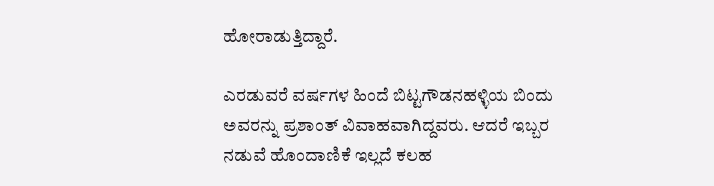ಹೋರಾಡುತ್ತಿದ್ದಾರೆ.

ಎರಡುವರೆ ವರ್ಷಗಳ ಹಿಂದೆ ಬಿಟ್ಟಗೌಡನಹಳ್ಳಿಯ ಬಿಂದು ಅವರನ್ನು ಪ್ರಶಾಂತ್ ವಿವಾಹವಾಗಿದ್ದವರು. ಆದರೆ ಇಬ್ಬರ ನಡುವೆ ಹೊಂದಾಣಿಕೆ ಇಲ್ಲದೆ ಕಲಹ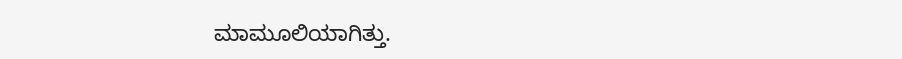ಮಾಮೂಲಿಯಾಗಿತ್ತು.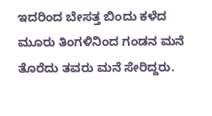ಇದರಿಂದ ಬೇಸತ್ತ ಬಿಂದು ಕಳೆದ ಮೂರು ತಿಂಗಳಿನಿಂದ ಗಂಡನ ಮನೆ ತೊರೆದು ತವರು ಮನೆ ಸೇರಿದ್ದರು.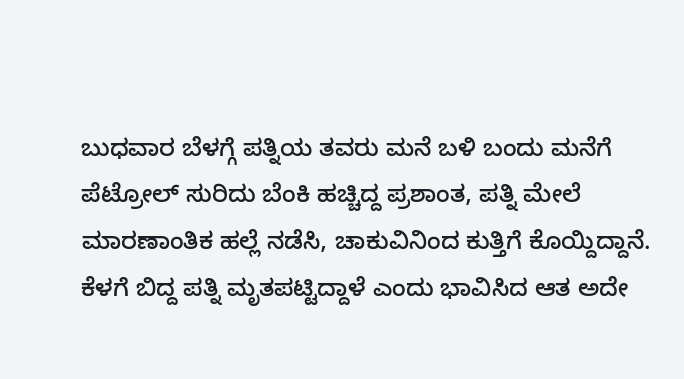ಬುಧವಾರ ಬೆಳಗ್ಗೆ ಪತ್ನಿಯ ತವರು ಮನೆ ಬಳಿ ಬಂದು ಮನೆಗೆ ಪೆಟ್ರೋಲ್ ಸುರಿದು ಬೆಂಕಿ ಹಚ್ಚಿದ್ದ ಪ್ರಶಾಂತ, ಪತ್ನಿ ಮೇಲೆ ಮಾರಣಾಂತಿಕ ಹಲ್ಲೆ ನಡೆಸಿ, ಚಾಕುವಿನಿಂದ ಕುತ್ತಿಗೆ ಕೊಯ್ದಿದ್ದಾನೆ. ಕೆಳಗೆ ಬಿದ್ದ ಪತ್ನಿ ಮೃತಪಟ್ಟಿದ್ದಾಳೆ ಎಂದು ಭಾವಿಸಿದ ಆತ ಅದೇ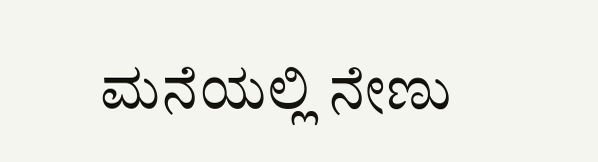ಮನೆಯಲ್ಲಿ ನೇಣು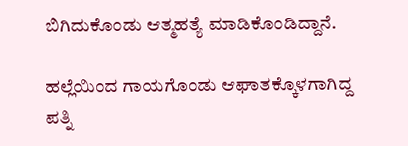ಬಿಗಿದುಕೊಂಡು ಆತ್ಮಹತ್ಯೆ ಮಾಡಿಕೊಂಡಿದ್ದಾನೆ.

ಹಲ್ಲೆಯಿಂದ ಗಾಯಗೊಂಡು ಆಘಾತಕ್ಕೊಳಗಾಗಿದ್ದ ಪತ್ನಿ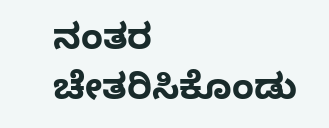ನಂತರ ಚೇತರಿಸಿಕೊಂಡು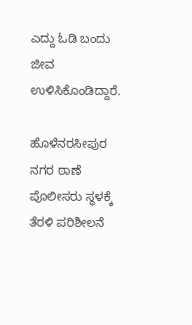ಎದ್ದು ಓಡಿ ಬಂದು ಜೀವ ಉಳಿಸಿಕೊಂಡಿದ್ದಾರೆ.

ಹೊಳೆನರಸೀಪುರ ನಗರ ಠಾಣೆ ಪೊಲೀಸರು ಸ್ಥಳಕ್ಕೆ ತೆರಳಿ ಪರಿಶೀಲನೆ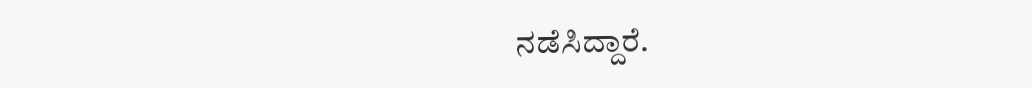ನಡೆಸಿದ್ದಾರೆ.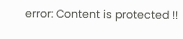error: Content is protected !!